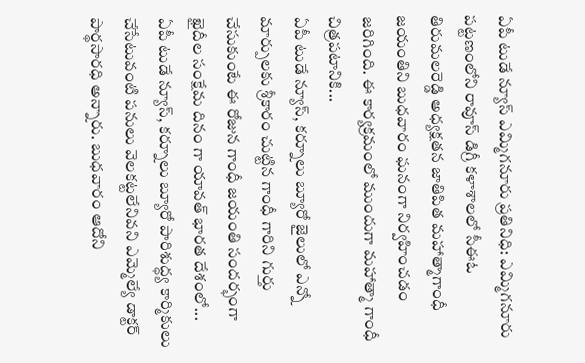ఏపీ టుడే న్యూస్ ఎమ్మిగనూరు ప్రతినిధి: ఎమ్మిగనూరు పట్టణంలోని రావూస్ డిగ్రీ కళాశాలలో సీఈఓ తిరుమలరెడ్డి అధ్యక్షతన జాతిపిత మహాత్మాగాంధీ జయంతిని బుధవారం ఘనంగా నిర్వహించడం జరిగింది. ఈ కార్యక్రమంలో ముందుగా మహాత్మా గాంధీ చిత్రపటానికి...
ఏపీ టుడే న్యూస్, కర్నూలు బ్యూరో జైలులో ఎన్నో మార్పులకు శ్రీకారం చుట్టిన గాంధీ గారిని గుర్తు చేసుకుంటే ఈ రోజున గాంధీ జయంతి సందర్భంగా ఖైదీల సంక్షేమ దినం గా యావత్ భారత దేశంలో...
ఏపీ టుడే న్యూస్, కర్నూలు బ్యూరో పారిశుద్ధ్య కార్మికులు చేసేటువంటి పనులు వెలకట్టలేనివని ఎమ్మెల్యే డాక్టర్ పార్థసారధి అన్నారు. బుధవారం ఆదోని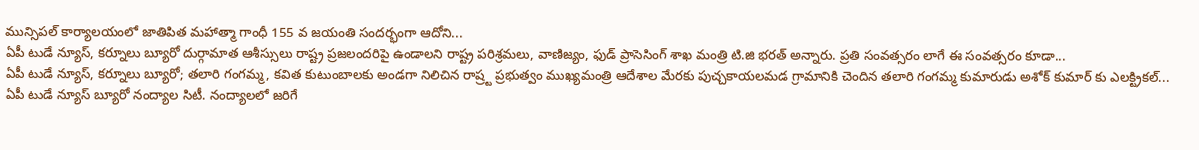మున్సిపల్ కార్యాలయంలో జాతిపిత మహాత్మా గాంధీ 155 వ జయంతి సందర్భంగా ఆదోని...
ఏపీ టుడే న్యూస్, కర్నూలు బ్యూరో దుర్గామాత ఆశీస్సులు రాష్ట్ర ప్రజలందరిపై ఉండాలని రాష్ట్ర పరిశ్రమలు, వాణిజ్యం, ఫుడ్ ప్రాసెసింగ్ శాఖ మంత్రి టి.జి భరత్ అన్నారు. ప్రతి సంవత్సరం లాగే ఈ సంవత్సరం కూడా...
ఏపీ టుడే న్యూస్, కర్నూలు బ్యూరో; తలారి గంగమ్మ, కవిత కుటుంబాలకు అండగా నిలిచిన రాష్ర్ట ప్రభుత్వం ముఖ్యమంత్రి ఆదేశాల మేరకు పుచ్చకాయలమడ గ్రామానికి చెందిన తలారి గంగమ్మ కుమారుడు అశోక్ కుమార్ కు ఎలక్ట్రికల్...
ఏపీ టుడే న్యూస్ బ్యూరో నంద్యాల సిటీ. నంద్యాలలో జరిగే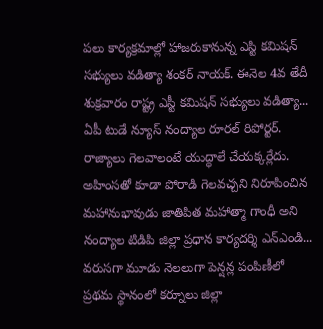పలు కార్యక్రమాల్లో హాజరుకానున్న ఎస్టి కమిషన్ సభ్యులు వడిత్యా శంకర్ నాయక్. ఈనెల 4వ తేదీ శుక్రవారం రాష్ట్ర ఎస్టీ కమిషన్ సభ్యులు వడిత్యా...
ఏపీ టుడే న్యూస్ నంద్యాల రూరల్ రిపోర్టర్. రాజ్యాలు గెలవాలంటే యుద్ధాలే చేయక్కర్లేదు. అహింసతో కూడా పోరాడి గెలవచ్చని నిరూపించిన మహానుభావుడు జాతిపిత మహాత్మా గాంధీ అని నంద్యాల టిడిపి జిల్లా ప్రధాన కార్యదర్శి ఎన్ఎండి...
వరుసగా మూడు నెలలుగా పెన్షన్ల పంపిణీలో ప్రథమ స్థానంలో కర్నూలు జిల్లా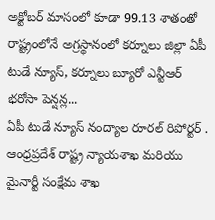అక్టోబర్ మాసంలో కూడా 99.13 శాతంతో రాష్ట్రంలోనే అగ్రస్థానంలో కర్నూలు జిల్లా ఏపీ టుడే న్యూస్, కర్నూలు బ్యూరో ఎన్టీఆర్ భరోసా పెన్షన్ల...
ఏపీ టుడే న్యూస్ నంద్యాల రూరల్ రిపోర్టర్ . ఆంధ్రప్రదేశ్ రాష్ట్ర న్యాయశాఖ మరియు మైనార్టీ సంక్షేమ శాఖ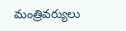మంత్రివర్యులు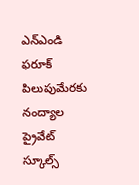ఎన్ఎండి ఫరూక్ పిలుపుమేరకు నంద్యాల ప్రైవేట్ స్కూల్స్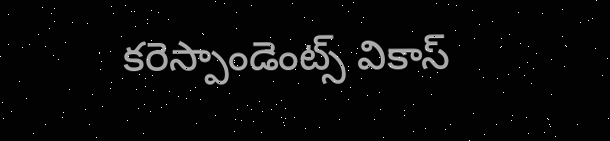కరెస్పాండెంట్స్ వికాస్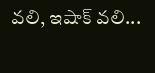వలి, ఇషాక్ వలి...